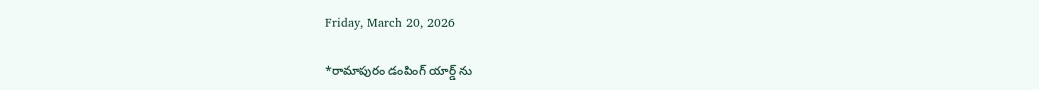Friday, March 20, 2026

*రామాపురం డంపింగ్ యార్డ్ ను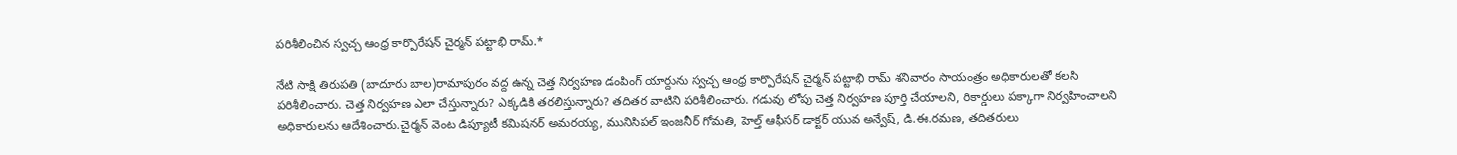పరిశీలించిన స్వచ్చ ఆంధ్ర కార్పొరేషన్ చైర్మన్ పట్టాభి రామ్.*

నేటి సాక్షి తిరుపతి (బాదూరు బాల)రామాపురం వద్ద ఉన్న చెత్త నిర్వహణ డంపింగ్ యార్దును స్వచ్చ ఆంధ్ర కార్పొరేషన్ చైర్మన్ పట్టాభి రామ్ శనివారం సాయంత్రం అధికారులతో కలసి పరిశీలించారు. చెత్త నిర్వహణ ఎలా చేస్తున్నారు? ఎక్కడికి తరలిస్తున్నారు? తదితర వాటిని పరిశీలించారు. గడువు లోపు చెత్త నిర్వహణ పూర్తి చేయాలని, రికార్డులు పక్కాగా నిర్వహించాలని అధికారులను ఆదేశించారు.చైర్మన్ వెంట డిప్యూటీ కమిషనర్ అమరయ్య, మునిసిపల్ ఇంజనీర్ గోమతి, హెల్త్ ఆఫీసర్ డాక్టర్ యువ అన్వేష్, డి.ఈ.రమణ, తదితరులు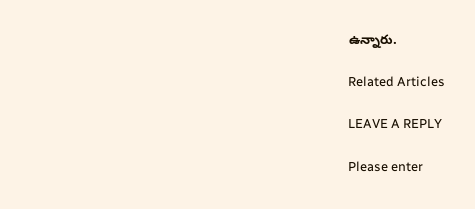ఉన్నారు.

Related Articles

LEAVE A REPLY

Please enter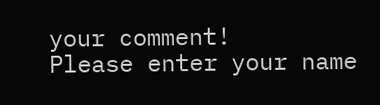your comment!
Please enter your name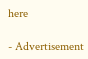here

- Advertisement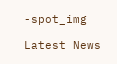-spot_img

Latest News